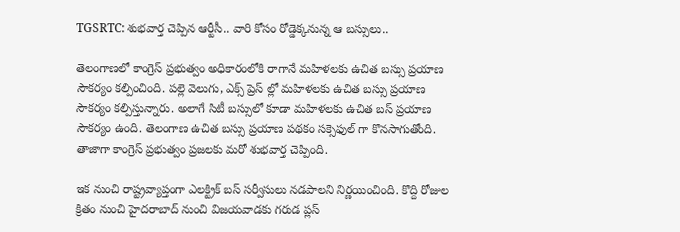TGSRTC: శుభవార్త చెప్పిన ఆర్టీసీ.. వారి కోసం రోడ్డెక్కనున్న ఆ బస్సులు..

తెలంగాణలో కాంగ్రెస్ ప్రభుత్వం అధికారంలోకి రాగానే మహిళలకు ఉచిత బస్సు ప్రయాణ సౌకర్యం కల్పించింది. పల్లె వెలుగు, ఎక్స్ ప్రెస్ ల్లో మహిళలకు ఉచిత బస్సు ప్రయాణ సౌకర్యం కల్పిస్తున్నారు. అలాగే సిటీ బస్సులో కూడా మహిళలకు ఉచిత బస్ ప్రయాణ సౌకర్యం ఉంది. తెలంగాణ ఉచిత బస్సు ప్రయాణ పథకం సక్సెఫుల్ గా కొనసాగుతోంది. తాజాగా కాంగ్రెస్ ప్రభుత్వం ప్రజలకు మరో శుభవార్త చెప్పింది.

ఇక నుంచి రాష్ట్రవ్యాప్తంగా ఎలక్ట్రిక్ బస్ సర్వీసులు నడపాలని నిర్ణయించింది. కొద్ది రోజుల క్రితం నుంచి హైదరాబాద్ నుంచి విజయవాడకు గరుడ ప్లస్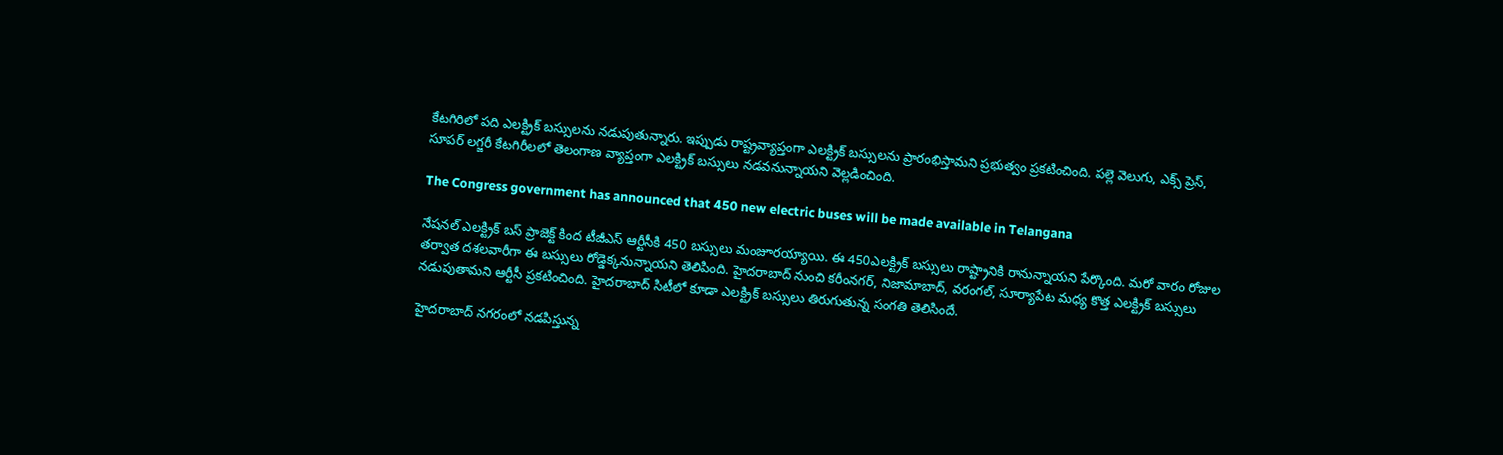కేటగిరిలో పది ఎలక్ట్రిక్ బస్సులను నడుపుతున్నారు. ఇప్పుడు రాష్ట్రవ్యాప్తంగా ఎలక్ట్రిక్ బస్సులను ప్రారంభిస్తామని ప్రభుత్వం ప్రకటించింది. పల్లె వెలుగు, ఎక్స్ ప్రెస్, సూపర్ లగ్జరీ కేటగిరీలలో తెలంగాణ వ్యాప్తంగా ఎలక్ట్రిక్ బస్సులు నడవనున్నాయని వెల్లడించింది.

The Congress government has announced that 450 new electric buses will be made available in Telangana

నేషనల్ ఎలక్ట్రిక్ బస్ ప్రాజెక్ట్ కింద టీజీఎస్ ఆర్టీసీకి 450 బస్సులు మంజూరయ్యాయి. ఈ 450ఎలక్ట్రిక్ బస్సులు రాష్ట్రానికి రానున్నాయని పేర్కొంది. మరో వారం రోజుల తర్వాత దశలవారీగా ఈ బస్సులు రోడ్డెక్కనున్నాయని తెలిపింది. హైదరాబాద్ నుంచి కరీంనగర్, నిజామాబాద్, వరంగల్, సూర్యాపేట మధ్య కొత్త ఎలక్ట్రిక్ బస్సులు నడుపుతామని ఆర్టీసీ ప్రకటించింది. హైదరాబాద్ సిటీలో కూడా ఎలక్ట్రిక్ బస్సులు తిరుగుతున్న సంగతి తెలిసిందే.

హైదరాబాద్ నగరంలో నడపిస్తున్న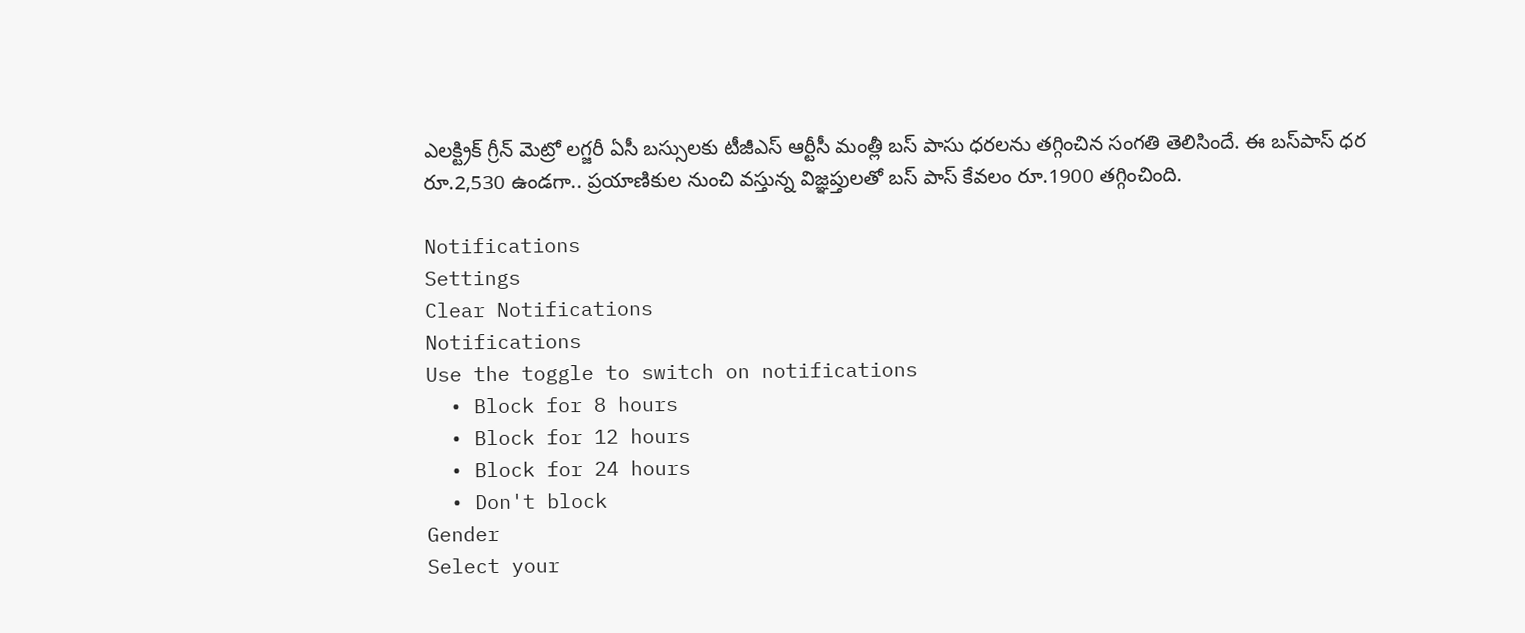ఎలక్ట్రిక్‌ గ్రీన్‌ మెట్రో లగ్జరీ ఏసీ బస్సులకు టీజీఎస్ ఆర్టీసీ మంత్లీ బస్ పాసు ధరలను తగ్గించిన సంగతి తెలిసిందే. ఈ బస్‌‌పాస్‌ ధర రూ.2,530 ఉండగా.. ప్రయాణికుల నుంచి వస్తున్న విజ్ఞప్తులతో బస్ పాస్‌ కేవలం రూ.1900 తగ్గించింది.

Notifications
Settings
Clear Notifications
Notifications
Use the toggle to switch on notifications
  • Block for 8 hours
  • Block for 12 hours
  • Block for 24 hours
  • Don't block
Gender
Select your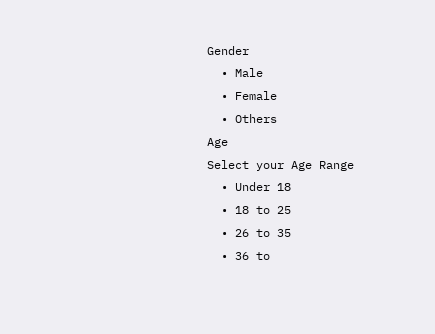Gender
  • Male
  • Female
  • Others
Age
Select your Age Range
  • Under 18
  • 18 to 25
  • 26 to 35
  • 36 to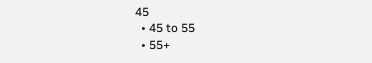45
  • 45 to 55
  • 55+